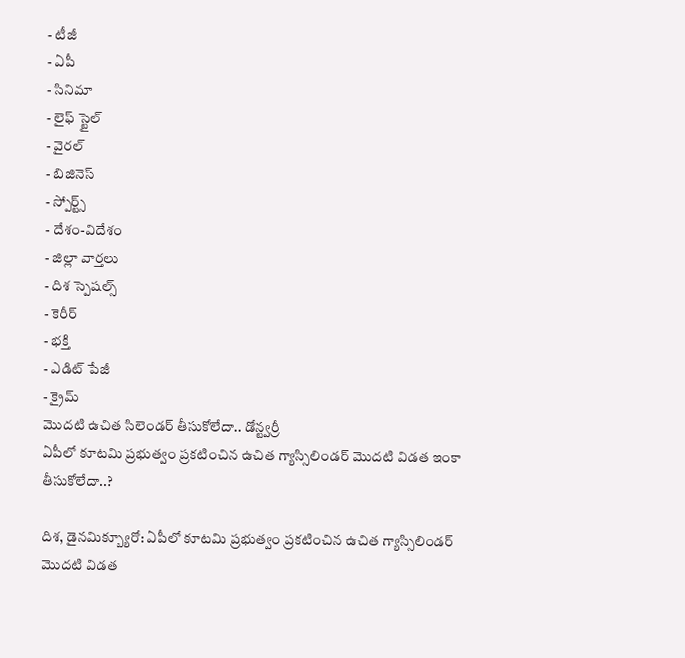- టీజీ
- ఏపీ
- సినిమా
- లైఫ్ స్టైల్
- వైరల్
- బిజినెస్
- స్పోర్ట్స్
- దేశం-విదేశం
- జిల్లా వార్తలు
- దిశ స్పెషల్స్
- కెరీర్
- భక్తి
- ఎడిట్ పేజీ
- క్రైమ్
మొదటి ఉచిత సిలెండర్ తీసుకోలేదా.. డోన్ట్వర్రీ
ఏపీలో కూటమి ప్రభుత్వం ప్రకటించిన ఉచిత గ్యాస్సిలిండర్ మొదటి విడత ఇంకా తీసుకోలేదా..?

దిశ, డైనమిక్బ్యూరో: ఏపీలో కూటమి ప్రభుత్వం ప్రకటించిన ఉచిత గ్యాస్సిలిండర్ మొదటి విడత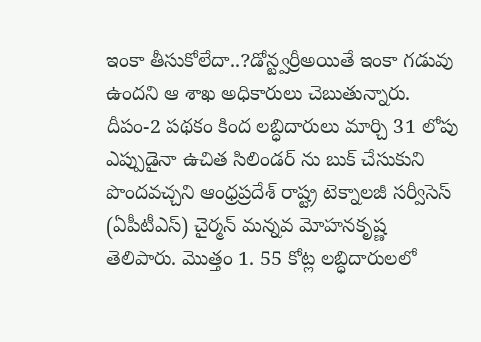ఇంకా తీసుకోలేదా..?డోన్ట్వర్రీఅయితే ఇంకా గడువు ఉందని ఆ శాఖ అధికారులు చెబుతున్నారు. దీపం-2 పథకం కింద లబ్ధిదారులు మార్చి 31 లోపు ఎప్పుడైనా ఉచిత సిలిండర్ ను బుక్ చేసుకుని పొందవచ్చని ఆంధ్రప్రదేశ్ రాష్ట్ర టెక్నాలజీ సర్వీసెస్ (ఏపీటీఎస్) చైర్మన్ మన్నవ మోహనకృష్ణ తెలిపారు. మొత్తం 1. 55 కోట్ల లబ్ధిదారులలో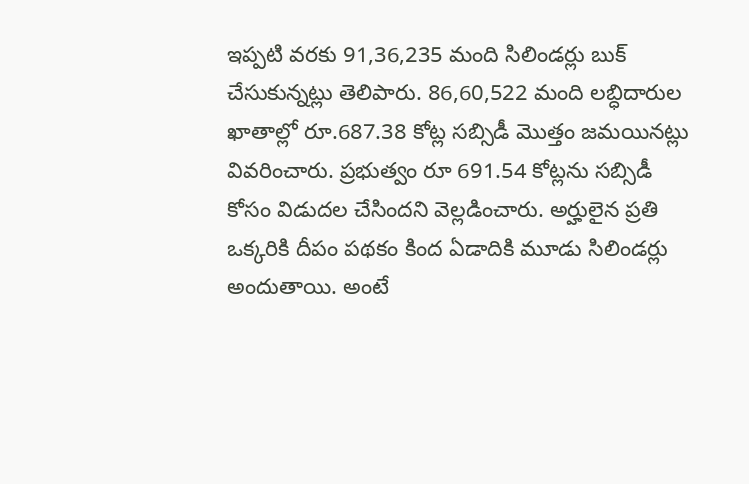ఇప్పటి వరకు 91,36,235 మంది సిలిండర్లు బుక్ చేసుకున్నట్లు తెలిపారు. 86,60,522 మంది లబ్ధిదారుల ఖాతాల్లో రూ.687.38 కోట్ల సబ్సిడీ మొత్తం జమయినట్లు వివరించారు. ప్రభుత్వం రూ 691.54 కోట్లను సబ్సిడీ కోసం విడుదల చేసిందని వెల్లడించారు. అర్హులైన ప్రతి ఒక్కరికి దీపం పథకం కింద ఏడాదికి మూడు సిలిండర్లు అందుతాయి. అంటే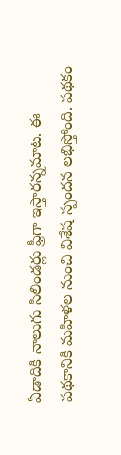ఏడాదికి నాలుగు సిలిండర్లు ఫ్రీగా ఇస్తారన్నమాట. ఈ పథకానికి మహిళల నుంచి విశేష స్పందన లభిస్తోంది. పథకం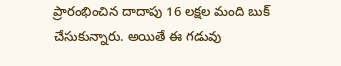ప్రారంభించిన దాదాపు 16 లక్షల మంది బుక్ చేసుకున్నారు. అయితే ఈ గడువు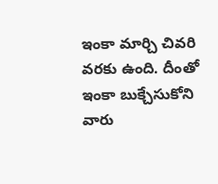ఇంకా మార్చి చివరి వరకు ఉంది. దీంతో ఇంకా బుక్చేసుకోని వారు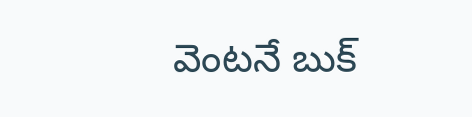వెంటనే బుక్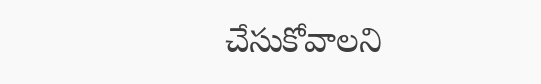చేసుకోవాలని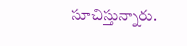సూచిస్తున్నారు.